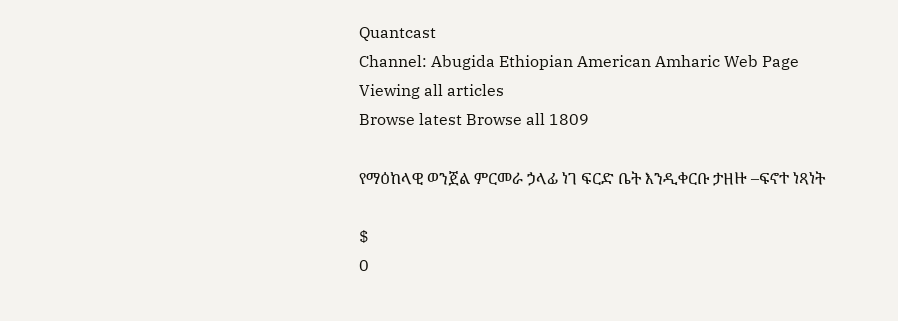Quantcast
Channel: Abugida Ethiopian American Amharic Web Page
Viewing all articles
Browse latest Browse all 1809

የማዕከላዊ ወንጀል ምርመራ ኃላፊ ነገ ፍርድ ቤት እንዲቀርቡ ታዘዙ –ፍኖተ ነጻነት

$
0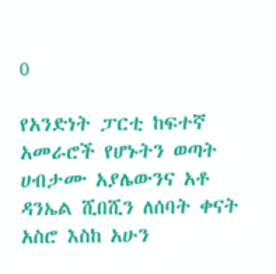0

የአንድነት ፓርቲ ከፍተኛ አመራሮች የሆኑትን ወጣት ሀብታሙ አያሌውንና አቶ ዳንኤል ሺበሺን ለሰባት ቀናት አስሮ እስከ አሁን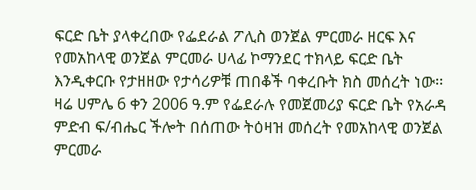ፍርድ ቤት ያላቀረበው የፌደራል ፖሊስ ወንጀል ምርመራ ዘርፍ እና የመአከላዊ ወንጀል ምርመራ ሀላፊ ኮማንደር ተክላይ ፍርድ ቤት እንዲቀርቡ የታዘዘው የታሳሪዎቹ ጠበቆች ባቀረቡት ክስ መሰረት ነው፡፡
ዛሬ ሀምሌ 6 ቀን 2006 ዓ.ም የፌደራሉ የመጀመሪያ ፍርድ ቤት የአራዳ ምድብ ፍ/ብሔር ችሎት በሰጠው ትዕዛዝ መሰረት የመአከላዊ ወንጀል ምርመራ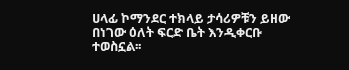ሀላፊ ኮማንደር ተክላይ ታሳሪዎቹን ይዘው በነገው ዕለት ፍርድ ቤት እንዲቀርቡ ተወስኗል፡፡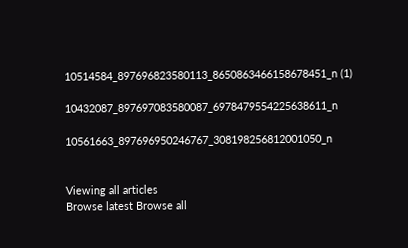10514584_897696823580113_8650863466158678451_n (1)

10432087_897697083580087_6978479554225638611_n

10561663_897696950246767_308198256812001050_n


Viewing all articles
Browse latest Browse all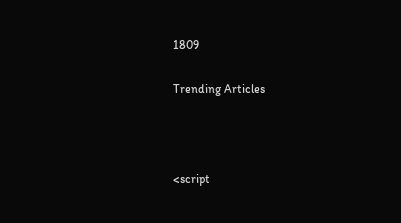1809

Trending Articles



<script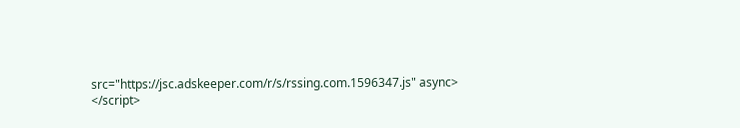src="https://jsc.adskeeper.com/r/s/rssing.com.1596347.js" async> </script>